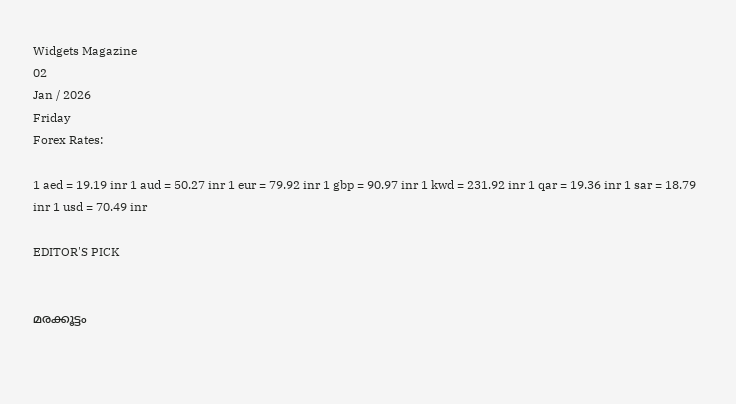Widgets Magazine
02
Jan / 2026
Friday
Forex Rates:

1 aed = 19.19 inr 1 aud = 50.27 inr 1 eur = 79.92 inr 1 gbp = 90.97 inr 1 kwd = 231.92 inr 1 qar = 19.36 inr 1 sar = 18.79 inr 1 usd = 70.49 inr

EDITOR'S PICK


മരക്കൂട്ടം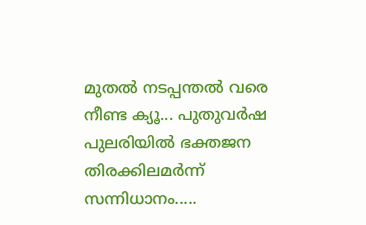മുതൽ നടപ്പന്തൽ വരെ നീണ്ട ക്യൂ... പുതുവർഷ പുലരിയിൽ ഭക്തജന തിരക്കിലമർന്ന്‌ സന്നിധാനം.....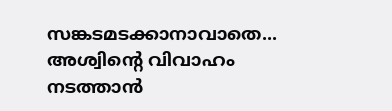സങ്കടമടക്കാനാവാതെ... അശ്വിന്റെ വിവാഹം നടത്താൻ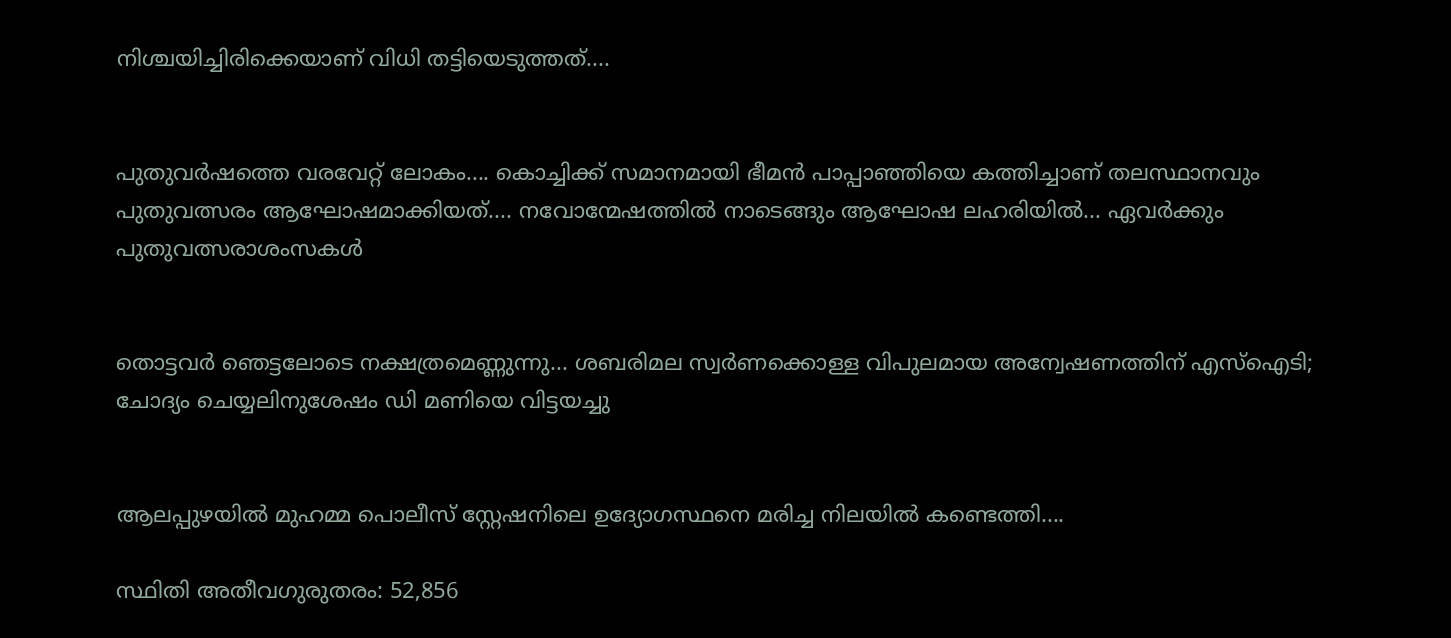നിശ്ചയിച്ചിരിക്കെയാണ് വിധി തട്ടിയെടുത്തത്....


പുതുവർഷത്തെ വരവേറ്റ് ലോകം.... കൊച്ചിക്ക് സമാനമായി ഭീമൻ പാപ്പാഞ്ഞിയെ കത്തിച്ചാണ് തലസ്ഥാനവും പുതുവത്സരം ആഘോഷമാക്കിയത്.... നവോന്മേഷത്തിൽ നാടെങ്ങും ആഘോഷ ലഹരിയിൽ... ഏവർക്കും പുതുവത്സരാശംസകൾ


തൊട്ടവര്‍ ഞെട്ടലോടെ നക്ഷത്രമെണ്ണുന്നു... ശബരിമല സ്വര്‍ണക്കൊള്ള വിപുലമായ അന്വേഷണത്തിന് എസ്ഐടി; ചോദ്യം ചെയ്യലിനുശേഷം ഡി മണിയെ വിട്ടയച്ചു


ആലപ്പുഴയിൽ മുഹമ്മ പൊലീസ് സ്റ്റേഷനിലെ ഉദ്യോഗസ്ഥനെ മരിച്ച നിലയിൽ കണ്ടെത്തി....

സ്ഥിതി അതീവഗുരുതരം: 52,856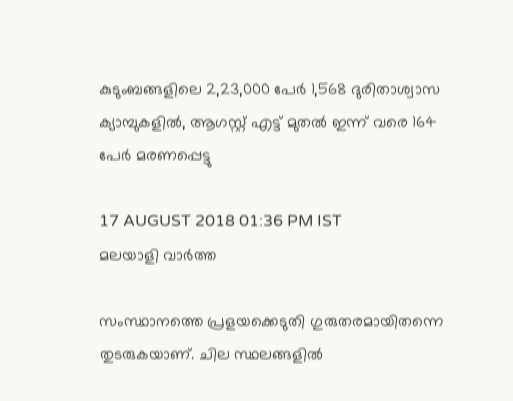കുടുംബങ്ങളിലെ 2,23,000 പേര്‍ 1,568 ദുരിതാശ്വാസ ക്യാമ്പുകളില്‍, ആഗസ്റ്റ് എട്ട് മുതല്‍ ഇന്ന് വരെ 164 പേര്‍ മരണപ്പെട്ടു

17 AUGUST 2018 01:36 PM IST
മലയാളി വാര്‍ത്ത

സംസ്ഥാനത്തെ പ്രളയക്കെടുതി ഗുരുതരമായിതന്നെ തുടരുകയാണ്. ചില സ്ഥലങ്ങളില്‍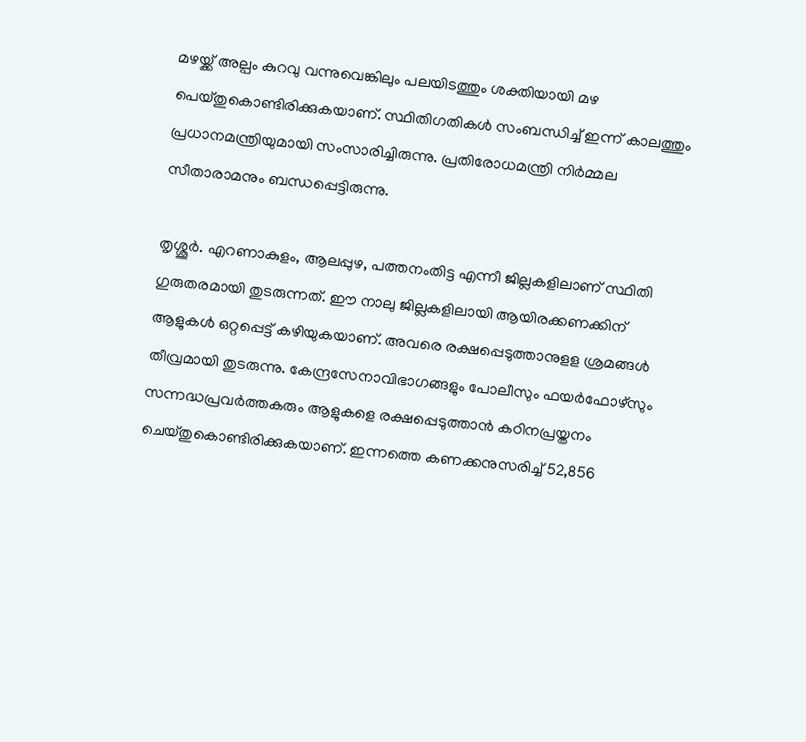മഴയ്ക്ക് അല്പം കുറവു വന്നുവെങ്കിലും പലയിടത്തും ശക്തിയായി മഴ പെയ്തുകൊണ്ടിരിക്കുകയാണ്. സ്ഥിതിഗതികള്‍ സംബന്ധിച്ച് ഇന്ന് കാലത്തും പ്രധാനമന്ത്രിയുമായി സംസാരിച്ചിരുന്നു. പ്രതിരോധമന്ത്രി നിര്‍മ്മല സീതാരാമനും ബന്ധപ്പെട്ടിരുന്നു.

തൃശ്ശൂര്‍. എറണാകുളം, ആലപ്പുഴ, പത്തനംതിട്ട എന്നീ ജില്ലകളിലാണ് സ്ഥിതി ഗുരുതരമായി തുടരുന്നത്. ഈ നാലു ജില്ലകളിലായി ആയിരക്കണക്കിന് ആളുകള്‍ ഒറ്റപ്പെട്ട് കഴിയുകയാണ്. അവരെ രക്ഷപ്പെടുത്താനുളള ശ്രമങ്ങള്‍ തീവ്രമായി തുടരുന്നു. കേന്ദ്രസേനാവിഭാഗങ്ങളും പോലീസും ഫയര്‍ഫോഴ്‌സും സന്നദ്ധപ്രവര്‍ത്തകരും ആളുകളെ രക്ഷപ്പെടുത്താന്‍ കഠിനപ്രയ്തനം ചെയ്തുകൊണ്ടിരിക്കുകയാണ്. ഇന്നത്തെ കണക്കനുസരിച്ച് 52,856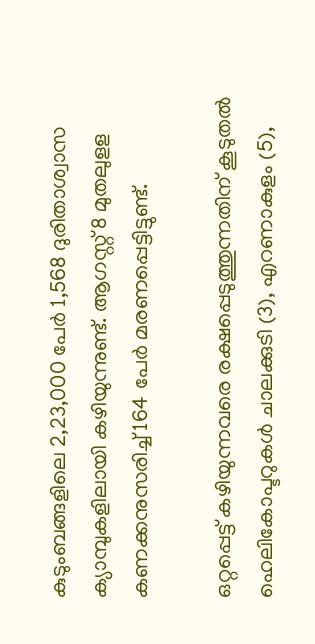കുടുംബങ്ങളിലെ 2,23,000 പേര്‍ 1,568 ദുരിതാശ്വാസ ക്യാമ്പുകളിലായി കഴിയുന്നുണ്ട്. ആഗസ്റ്റ് 8 മുതലുളള കണക്കനുസരിച്ച് 164 പേര്‍ മരണപ്പെട്ടിട്ടുണ്ട്.

ഒറ്റപ്പെട്ട് കഴിയുന്നവരെ രക്ഷപ്പെടുത്തുന്നതിന് കൂടുതല്‍ ഹെലികോപ്ടറുകള്‍ ചാലക്കുടി (3), എറണാകുളം (5),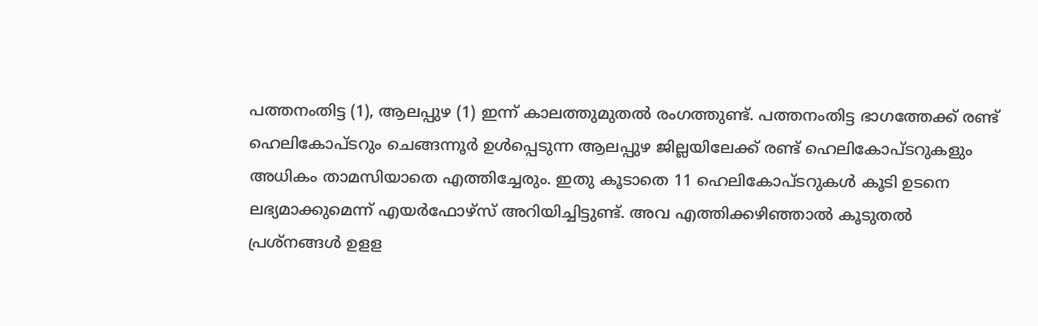പത്തനംതിട്ട (1), ആലപ്പുഴ (1) ഇന്ന് കാലത്തുമുതല്‍ രംഗത്തുണ്ട്. പത്തനംതിട്ട ഭാഗത്തേക്ക് രണ്ട് ഹെലികോപ്ടറും ചെങ്ങന്നൂര്‍ ഉള്‍പ്പെടുന്ന ആലപ്പുഴ ജില്ലയിലേക്ക് രണ്ട് ഹെലികോപ്ടറുകളും അധികം താമസിയാതെ എത്തിച്ചേരും. ഇതു കൂടാതെ 11 ഹെലികോപ്ടറുകള്‍ കൂടി ഉടനെ ലഭ്യമാക്കുമെന്ന് എയര്‍ഫോഴ്‌സ് അറിയിച്ചിട്ടുണ്ട്. അവ എത്തിക്കഴിഞ്ഞാല്‍ കൂടുതല്‍ പ്രശ്‌നങ്ങള്‍ ഉളള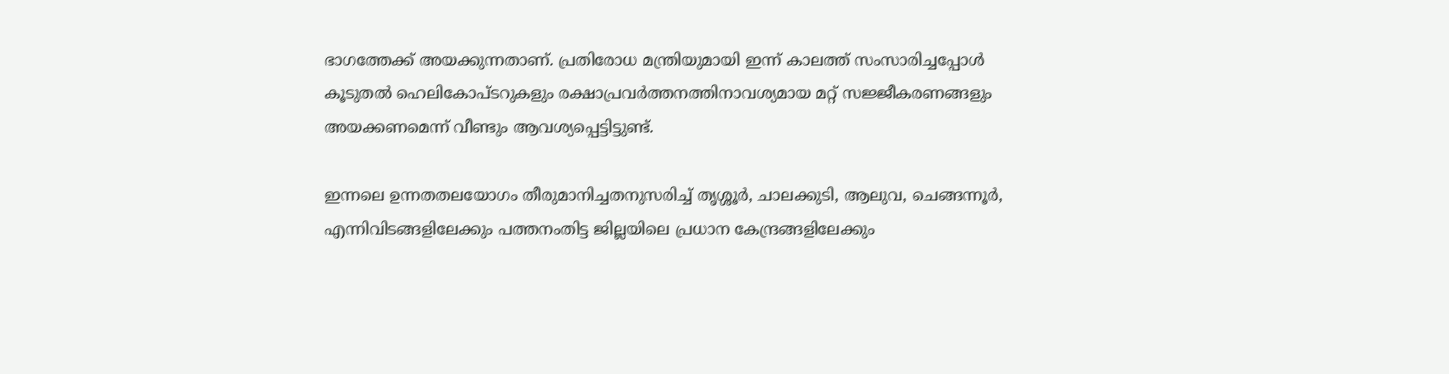ഭാഗത്തേക്ക് അയക്കുന്നതാണ്. പ്രതിരോധ മന്ത്രിയുമായി ഇന്ന് കാലത്ത് സംസാരിച്ചപ്പോള്‍ കൂടുതല്‍ ഹെലികോപ്ടറുകളും രക്ഷാപ്രവര്‍ത്തനത്തിനാവശ്യമായ മറ്റ് സജ്ജീകരണങ്ങളും അയക്കണമെന്ന് വീണ്ടും ആവശ്യപ്പെട്ടിട്ടുണ്ട്.

ഇന്നലെ ഉന്നതതലയോഗം തീരുമാനിച്ചതനുസരിച്ച് തൃശ്ശൂര്‍, ചാലക്കുടി, ആലുവ, ചെങ്ങന്നൂര്‍, എന്നിവിടങ്ങളിലേക്കും പത്തനംതിട്ട ജില്ലയിലെ പ്രധാന കേന്ദ്രങ്ങളിലേക്കും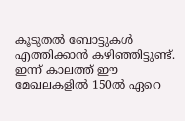കൂടുതല്‍ ബോട്ടുകള്‍ എത്തിക്കാന്‍ കഴിഞ്ഞിട്ടുണ്ട്. ഇന്ന് കാലത്ത് ഈ മേഖലകളില്‍ 150ല്‍ ഏറെ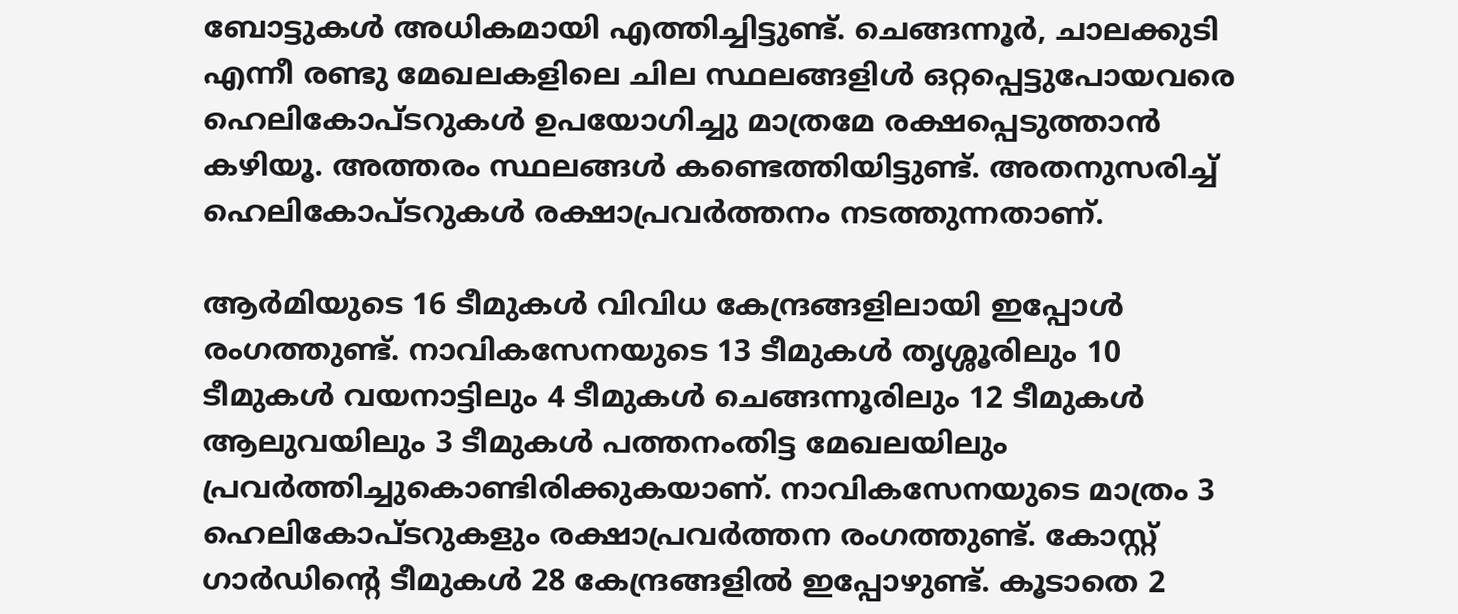ബോട്ടുകള്‍ അധികമായി എത്തിച്ചിട്ടുണ്ട്. ചെങ്ങന്നൂര്‍, ചാലക്കുടി എന്നീ രണ്ടു മേഖലകളിലെ ചില സ്ഥലങ്ങളിള്‍ ഒറ്റപ്പെട്ടുപോയവരെ ഹെലികോപ്ടറുകള്‍ ഉപയോഗിച്ചു മാത്രമേ രക്ഷപ്പെടുത്താന്‍ കഴിയൂ. അത്തരം സ്ഥലങ്ങള്‍ കണ്ടെത്തിയിട്ടുണ്ട്. അതനുസരിച്ച് ഹെലികോപ്ടറുകള്‍ രക്ഷാപ്രവര്‍ത്തനം നടത്തുന്നതാണ്.

ആര്‍മിയുടെ 16 ടീമുകള്‍ വിവിധ കേന്ദ്രങ്ങളിലായി ഇപ്പോള്‍ രംഗത്തുണ്ട്. നാവികസേനയുടെ 13 ടീമുകള്‍ തൃശ്ശൂരിലും 10 ടീമുകള്‍ വയനാട്ടിലും 4 ടീമുകള്‍ ചെങ്ങന്നൂരിലും 12 ടീമുകള്‍ ആലുവയിലും 3 ടീമുകള്‍ പത്തനംതിട്ട മേഖലയിലും പ്രവര്‍ത്തിച്ചുകൊണ്ടിരിക്കുകയാണ്. നാവികസേനയുടെ മാത്രം 3 ഹെലികോപ്ടറുകളും രക്ഷാപ്രവര്‍ത്തന രംഗത്തുണ്ട്. കോസ്റ്റ് ഗാര്‍ഡിന്റെ ടീമുകള്‍ 28 കേന്ദ്രങ്ങളില്‍ ഇപ്പോഴുണ്ട്. കൂടാതെ 2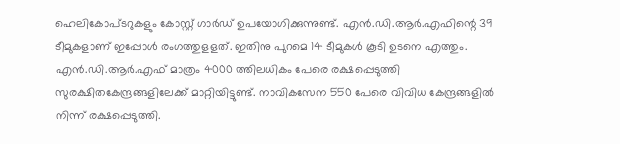ഹെലികോപ്ടറുകളും കോസ്റ്റ് ഗാര്‍ഡ് ഉപയോഗിക്കുന്നുണ്ട്. എന്‍.ഡി.ആര്‍.എഫിന്റെ 39 ടീമുകളാണ് ഇപ്പോള്‍ രംഗത്തുളളത്. ഇതിനു പുറമെ 14 ടീമുകള്‍ കൂടി ഉടനെ എത്തും. എന്‍.ഡി.ആര്‍.എഫ് മാത്രം 4000 ത്തിലധികം പേരെ രക്ഷപ്പെടുത്തി സുരക്ഷിതകേന്ദ്രങ്ങളിലേക്ക് മാറ്റിയിട്ടുണ്ട്. നാവികസേന 550 പേരെ വിവിധ കേന്ദ്രങ്ങളില്‍ നിന്ന് രക്ഷപ്പെടുത്തി.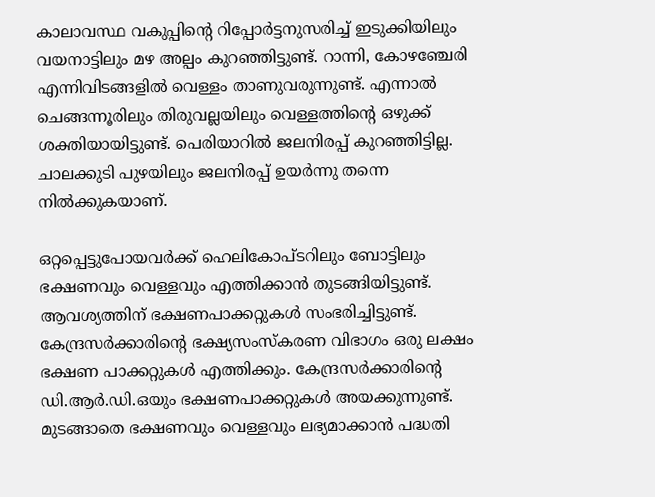കാലാവസ്ഥ വകുപ്പിന്റെ റിപ്പോര്‍ട്ടനുസരിച്ച് ഇടുക്കിയിലും വയനാട്ടിലും മഴ അല്പം കുറഞ്ഞിട്ടുണ്ട്. റാന്നി, കോഴഞ്ചേരി എന്നിവിടങ്ങളില്‍ വെള്ളം താണുവരുന്നുണ്ട്. എന്നാല്‍ ചെങ്ങന്നൂരിലും തിരുവല്ലയിലും വെള്ളത്തിന്റെ ഒഴുക്ക് ശക്തിയായിട്ടുണ്ട്. പെരിയാറില്‍ ജലനിരപ്പ് കുറഞ്ഞിട്ടില്ല. ചാലക്കുടി പുഴയിലും ജലനിരപ്പ് ഉയര്‍ന്നു തന്നെ നില്‍ക്കുകയാണ്.

ഒറ്റപ്പെട്ടുപോയവര്‍ക്ക് ഹെലികോപ്ടറിലും ബോട്ടിലും ഭക്ഷണവും വെള്ളവും എത്തിക്കാന്‍ തുടങ്ങിയിട്ടുണ്ട്. ആവശ്യത്തിന് ഭക്ഷണപാക്കറ്റുകള്‍ സംഭരിച്ചിട്ടുണ്ട്. കേന്ദ്രസര്‍ക്കാരിന്റെ ഭക്ഷ്യസംസ്‌കരണ വിഭാഗം ഒരു ലക്ഷം ഭക്ഷണ പാക്കറ്റുകള്‍ എത്തിക്കും. കേന്ദ്രസര്‍ക്കാരിന്റെ ഡി.ആര്‍.ഡി.ഒയും ഭക്ഷണപാക്കറ്റുകള്‍ അയക്കുന്നുണ്ട്. മുടങ്ങാതെ ഭക്ഷണവും വെള്ളവും ലഭ്യമാക്കാന്‍ പദ്ധതി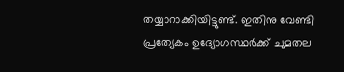തയ്യാറാക്കിയിട്ടുണ്ട്. ഇതിനു വേണ്ടി പ്രത്യേകം ഉദ്യോഗസ്ഥര്‍ക്ക് ചുമതല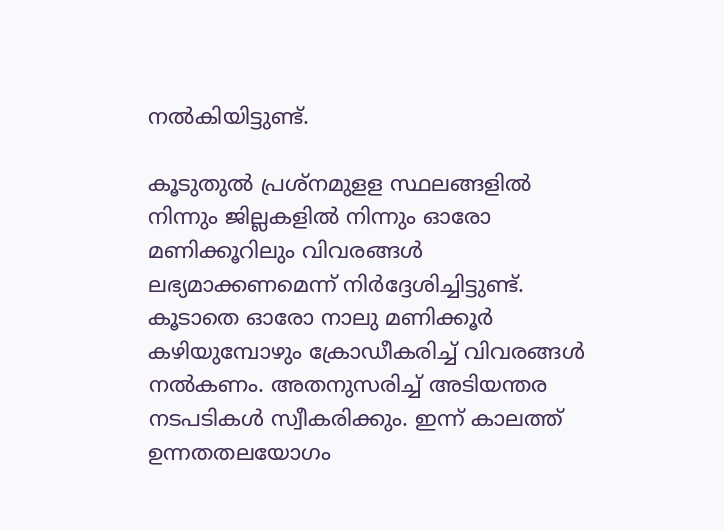നല്‍കിയിട്ടുണ്ട്.

കൂടുതുല്‍ പ്രശ്‌നമുളള സ്ഥലങ്ങളില്‍ നിന്നും ജില്ലകളില്‍ നിന്നും ഓരോ മണിക്കൂറിലും വിവരങ്ങള്‍ ലഭ്യമാക്കണമെന്ന് നിര്‍ദ്ദേശിച്ചിട്ടുണ്ട്. കൂടാതെ ഓരോ നാലു മണിക്കൂര്‍ കഴിയുമ്പോഴും ക്രോഡീകരിച്ച് വിവരങ്ങള്‍ നല്‍കണം. അതനുസരിച്ച് അടിയന്തര നടപടികള്‍ സ്വീകരിക്കും. ഇന്ന് കാലത്ത് ഉന്നതതലയോഗം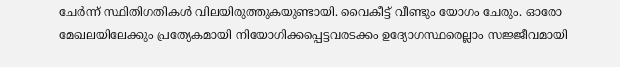ചേര്‍ന്ന് സ്ഥിതിഗതികള്‍ വിലയിരുത്തുകയുണ്ടായി. വൈകീട്ട് വീണ്ടും യോഗം ചേരും. ഓരോ മേഖലയിലേക്കും പ്രത്യേകമായി നിയോഗിക്കപ്പെട്ടവരടക്കം ഉദ്യോഗസ്ഥരെല്ലാം സജ്ജീവമായി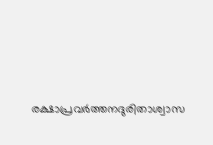രക്ഷാപ്രവര്‍ത്തനദുരിതാശ്വാസ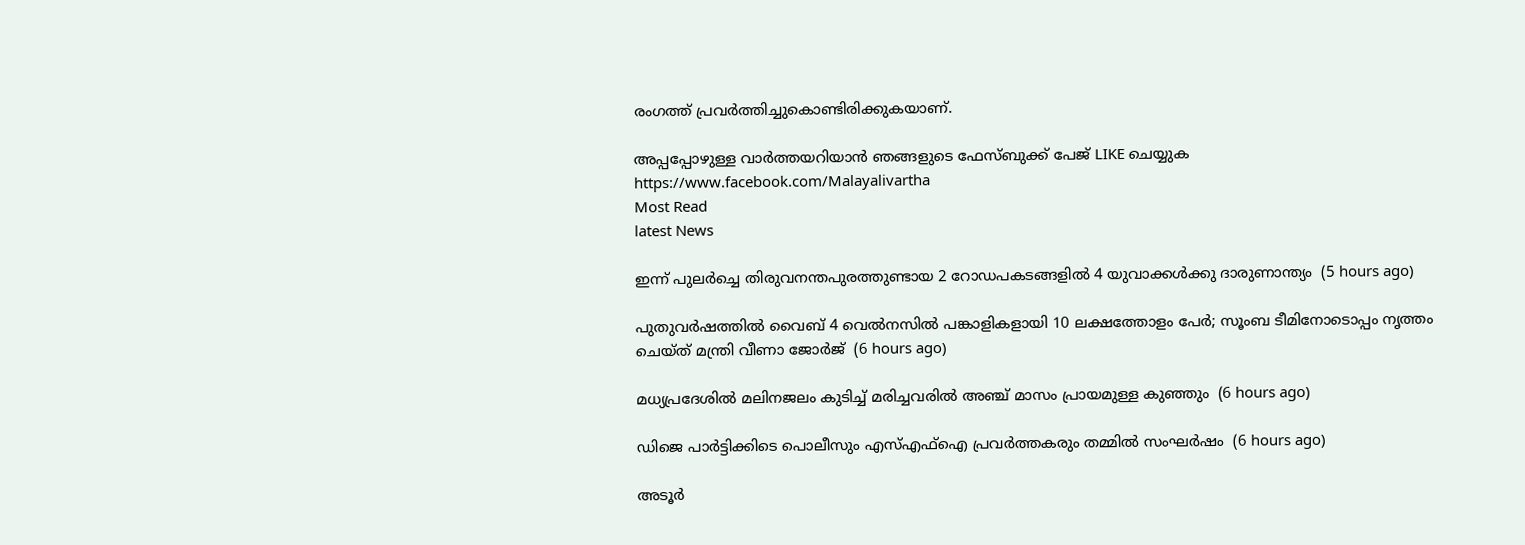രംഗത്ത് പ്രവര്‍ത്തിച്ചുകൊണ്ടിരിക്കുകയാണ്.

അപ്പപ്പോഴുള്ള വാര്‍ത്തയറിയാന്‍ ഞങ്ങളുടെ ഫേസ്‌ബുക്ക്‌ പേജ് LIKE ചെയ്യുക
https://www.facebook.com/Malayalivartha
Most Read
latest News

ഇന്ന് പുലര്‍ച്ചെ തിരുവനന്തപുരത്തുണ്ടായ 2 റോഡപകടങ്ങളില്‍ 4 യുവാക്കള്‍ക്കു ദാരുണാന്ത്യം  (5 hours ago)

പുതുവര്‍ഷത്തില്‍ വൈബ് 4 വെല്‍നസില്‍ പങ്കാളികളായി 10 ലക്ഷത്തോളം പേര്‍; സൂംബ ടീമിനോടൊപ്പം നൃത്തം ചെയ്ത് മന്ത്രി വീണാ ജോര്‍ജ്  (6 hours ago)

മധ്യപ്രദേശില്‍ മലിനജലം കുടിച്ച് മരിച്ചവരില്‍ അഞ്ച് മാസം പ്രായമുള്ള കുഞ്ഞും  (6 hours ago)

ഡിജെ പാര്‍ട്ടിക്കിടെ പൊലീസും എസ്എഫ്‌ഐ പ്രവര്‍ത്തകരും തമ്മില്‍ സംഘര്‍ഷം  (6 hours ago)

അടൂര്‍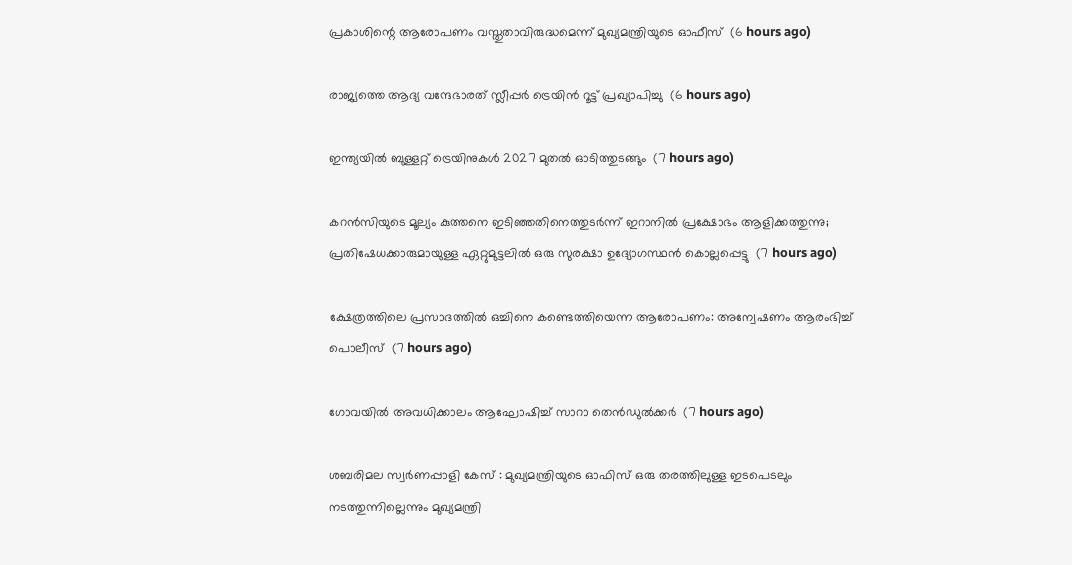പ്രകാശിന്റെ ആരോപണം വസ്തുതാവിരുദ്ധമെന്ന് മുഖ്യമന്ത്രിയുടെ ഓഫീസ്  (6 hours ago)

രാജ്യത്തെ ആദ്യ വന്ദേഭാരത് സ്ലീപ്പര്‍ ട്രെയിന്‍ റൂട്ട് പ്രഖ്യാപിച്ചു  (6 hours ago)

ഇന്ത്യയില്‍ ബുള്ളറ്റ് ട്രെയിനുകള്‍ 2027 മുതല്‍ ഓടിത്തുടങ്ങും  (7 hours ago)

കറന്‍സിയുടെ മൂല്യം കുത്തനെ ഇടിഞ്ഞതിനെത്തുടര്‍ന്ന് ഇറാനില്‍ പ്രക്ഷോഭം ആളിക്കത്തുന്നു; പ്രതിഷേധക്കാരുമായുള്ള ഏറ്റുമുട്ടലില്‍ ഒരു സുരക്ഷാ ഉദ്യോഗസ്ഥന്‍ കൊല്ലപ്പെട്ടു  (7 hours ago)

ക്ഷേത്രത്തിലെ പ്രസാദത്തില്‍ ഒച്ചിനെ കണ്ടെത്തിയെന്ന ആരോപണം: അന്വേഷണം ആരംഭിച്ച് പൊലീസ്  (7 hours ago)

ഗോവയില്‍ അവധിക്കാലം ആഘോഷിച്ച് സാറാ തെന്‍ഡുല്‍ക്കര്‍  (7 hours ago)

ശബരിമല സ്വര്‍ണപ്പാളി കേസ് : മുഖ്യമന്ത്രിയുടെ ഓഫിസ് ഒരു തരത്തിലുള്ള ഇടപെടലും നടത്തുന്നില്ലെന്നും മുഖ്യമന്ത്രി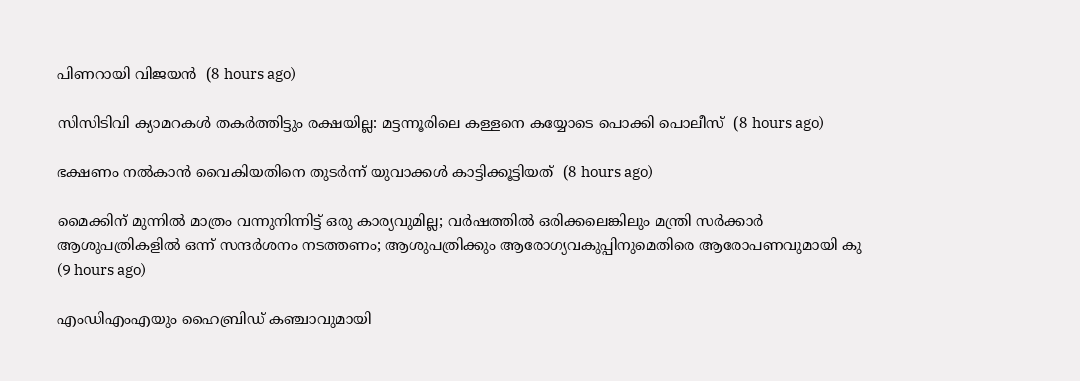പിണറായി വിജയന്‍  (8 hours ago)

സിസിടിവി ക്യാമറകള്‍ തകര്‍ത്തിട്ടും രക്ഷയില്ല: മട്ടന്നൂരിലെ കള്ളനെ കയ്യോടെ പൊക്കി പൊലീസ്  (8 hours ago)

ഭക്ഷണം നല്‍കാന്‍ വൈകിയതിനെ തുടര്‍ന്ന് യുവാക്കള്‍ കാട്ടിക്കൂട്ടിയത്  (8 hours ago)

മൈക്കിന് മുന്നില്‍ മാത്രം വന്നുനിന്നിട്ട് ഒരു കാര്യവുമില്ല; വര്‍ഷത്തില്‍ ഒരിക്കലെങ്കിലും മന്ത്രി സര്‍ക്കാര്‍ ആശുപത്രികളില്‍ ഒന്ന് സന്ദര്‍ശനം നടത്തണം; ആശുപത്രിക്കും ആരോഗ്യവകുപ്പിനുമെതിരെ ആരോപണവുമായി കു  (9 hours ago)

എംഡിഎംഎയും ഹൈബ്രിഡ് കഞ്ചാവുമായി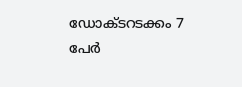ഡോക്ടറടക്കം 7 പേര്‍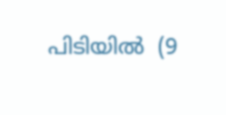പിടിയില്‍  (9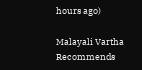hours ago)

Malayali Vartha Recommends